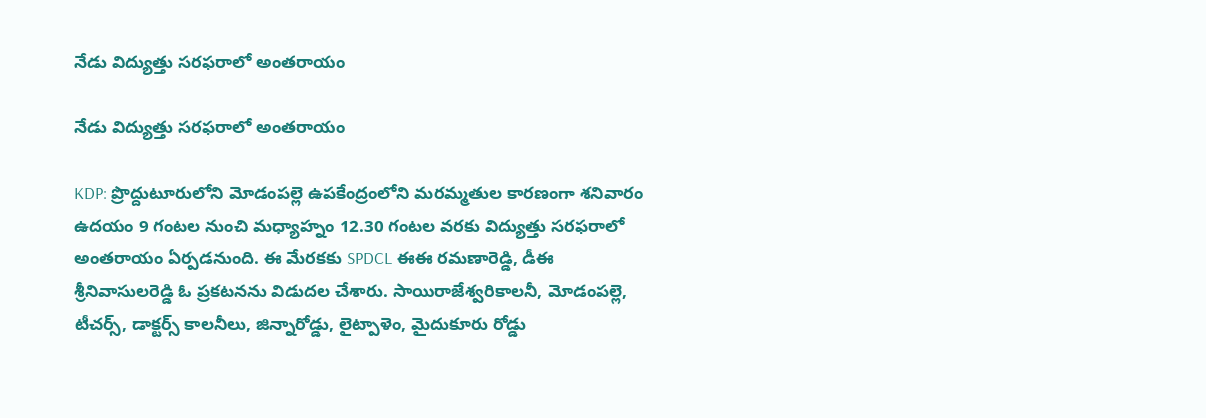నేడు విద్యుత్తు సరఫరాలో అంతరాయం

నేడు విద్యుత్తు సరఫరాలో అంతరాయం

KDP: ప్రొద్దుటూరులోని మోడంపల్లె ఉపకేంద్రంలోని మరమ్మతుల కారణంగా శనివారం ఉదయం 9 గంటల నుంచి మధ్యాహ్నం 12.30 గంటల వరకు విద్యుత్తు సరఫరాలో అంతరాయం ఏర్పడనుంది. ఈ మేరకకు SPDCL ఈఈ రమణారెడ్డి, డీఈ శ్రీనివాసులరెడ్డి ఓ ప్రకటనను విడుదల చేశారు. సాయిరాజేశ్వరికాలనీ, మోడంపల్లె, టీచర్స్, డాక్టర్స్ కాలనీలు, జిన్నారోడ్డు, లైట్పాళెం, మైదుకూరు రోడ్డు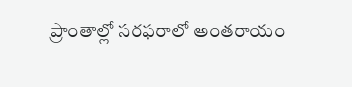ప్రాంతాల్లో సరఫరాలో అంతరాయం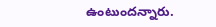ఉంటుందన్నారు.